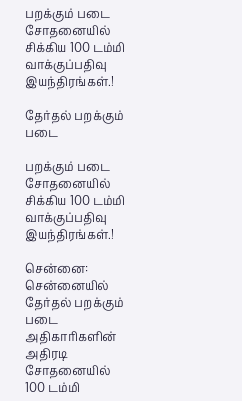பறக்கும் படை சோதனையில் சிக்கிய 100 டம்மி வாக்குப்பதிவு இயந்திரங்கள்.!

தேர்தல் பறக்கும் படை

பறக்கும் படை சோதனையில் சிக்கிய 100 டம்மி வாக்குப்பதிவு இயந்திரங்கள்.!

சென்னை: சென்னையில் தேர்தல் பறக்கும் படை அதிகாரிகளின் அதிரடி சோதனையில் 100 டம்மி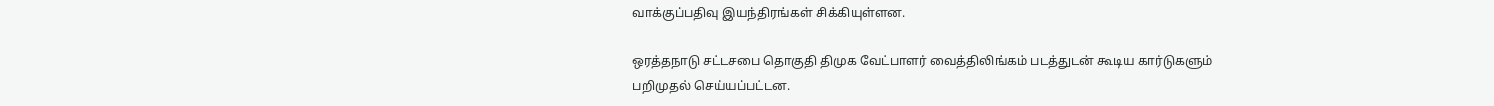வாக்குப்பதிவு இயந்திரங்கள் சிக்கியுள்ளன.

ஒரத்தநாடு சட்டசபை தொகுதி திமுக வேட்பாளர் வைத்திலிங்கம் படத்துடன் கூடிய கார்டுகளும் பறிமுதல் செய்யப்பட்டன.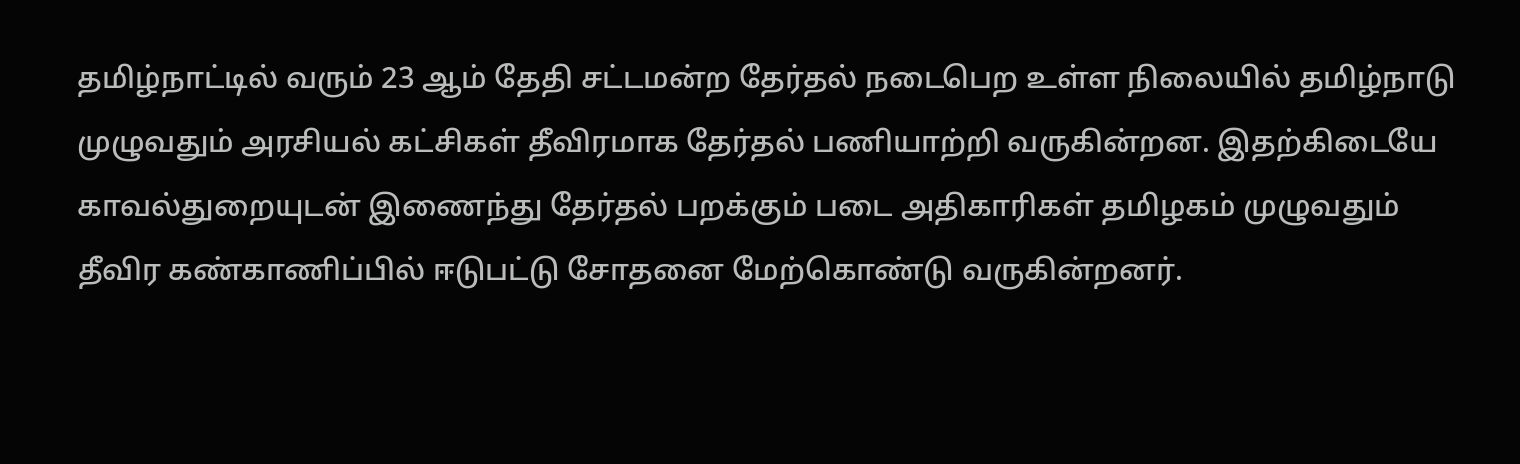தமிழ்நாட்டில் வரும் 23 ஆம் தேதி சட்டமன்ற தேர்தல் நடைபெற உள்ள நிலையில் தமிழ்நாடு முழுவதும் அரசியல் கட்சிகள் தீவிரமாக தேர்தல் பணியாற்றி வருகின்றன. இதற்கிடையே காவல்துறையுடன் இணைந்து தேர்தல் பறக்கும் படை அதிகாரிகள் தமிழகம் முழுவதும் தீவிர கண்காணிப்பில் ஈடுபட்டு சோதனை மேற்கொண்டு வருகின்றனர்.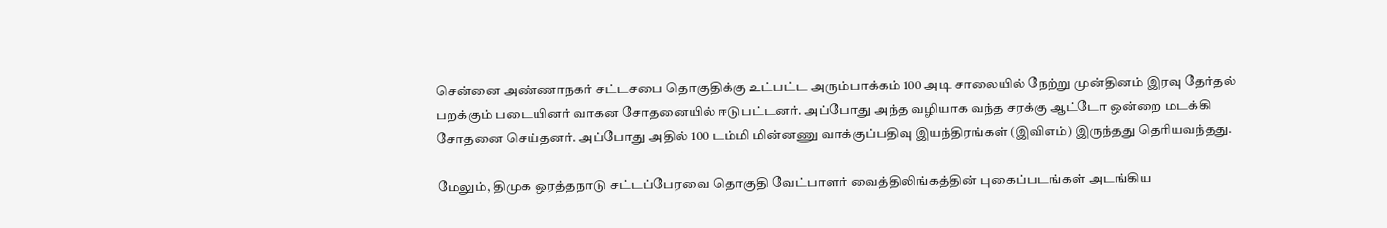சென்னை அண்ணாநகர் சட்டசபை தொகுதிக்கு உட்பட்ட அரும்பாக்கம் 100 அடி சாலையில் நேற்று முன்தினம் இரவு தேர்தல் பறக்கும் படையினர் வாகன சோதனையில் ஈடுபட்டனர். அப்போது அந்த வழியாக வந்த சரக்கு ஆட்டோ ஒன்றை மடக்கி சோதனை செய்தனர். அப்போது அதில் 100 டம்மி மின்னணு வாக்குப்பதிவு இயந்திரங்கள் (இவிஎம்) இருந்தது தெரியவந்தது.

மேலும், திமுக ஒரத்தநாடு சட்டப்பேரவை தொகுதி வேட்பாளர் வைத்திலிங்கத்தின் புகைப்படங்கள் அடங்கிய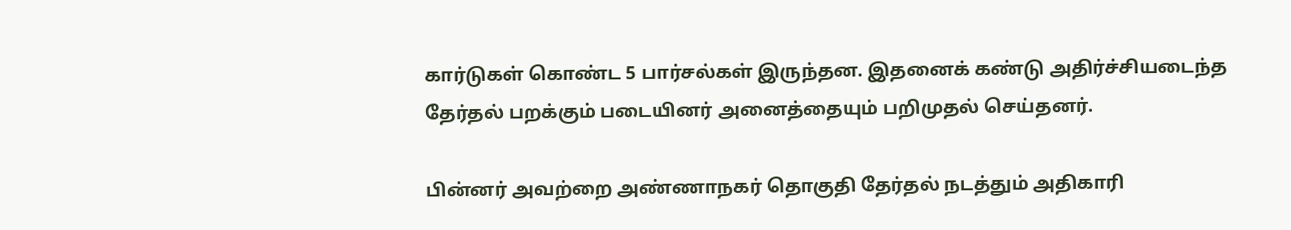கார்டுகள் கொண்ட 5 பார்சல்கள் இருந்தன. இதனைக் கண்டு அதிர்ச்சியடைந்த தேர்தல் பறக்கும் படையினர் அனைத்தையும் பறிமுதல் செய்தனர்.

பின்னர் அவற்றை அண்ணாநகர் தொகுதி தேர்தல் நடத்தும் அதிகாரி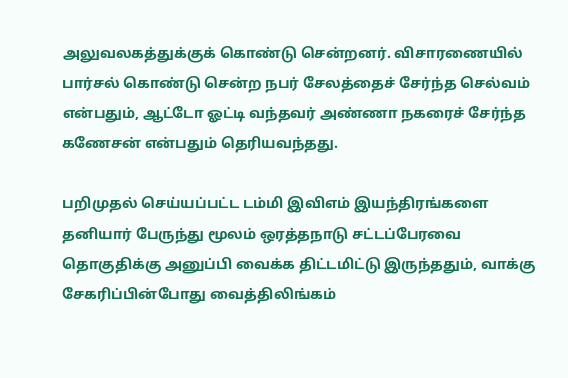அலுவலகத்துக்குக் கொண்டு சென்றனர். விசாரணையில் பார்சல் கொண்டு சென்ற நபர் சேலத்தைச் சேர்ந்த செல்வம் என்பதும், ஆட்டோ ஓட்டி வந்தவர் அண்ணா நகரைச் சேர்ந்த கணேசன் என்பதும் தெரியவந்தது.

பறிமுதல் செய்யப்பட்ட டம்மி இவிஎம் இயந்திரங்களை தனியார் பேருந்து மூலம் ஒரத்தநாடு சட்டப்பேரவை தொகுதிக்கு அனுப்பி வைக்க திட்டமிட்டு இருந்ததும், வாக்கு சேகரிப்பின்போது வைத்திலிங்கம்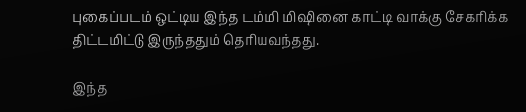புகைப்படம் ஒட்டிய இந்த டம்மி மிஷினை காட்டி வாக்கு சேகரிக்க திட்டமிட்டு இருந்ததும் தெரியவந்தது.

இந்த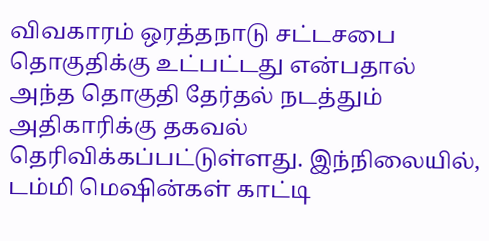விவகாரம் ஒரத்தநாடு சட்டசபை தொகுதிக்கு உட்பட்டது என்பதால் அந்த தொகுதி தேர்தல் நடத்தும் அதிகாரிக்கு தகவல் தெரிவிக்கப்பட்டுள்ளது. இந்நிலையில், டம்மி மெஷின்கள் காட்டி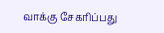வாக்கு சேகரிப்பது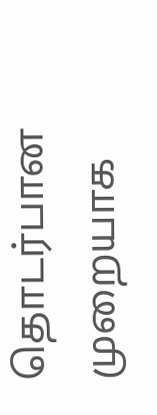தொடர்பான முறையாக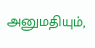அனுமதியும்,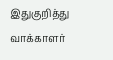இதுகுறித்து வாக்காளர்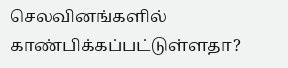செலவினங்களில் காண்பிக்கப்பட்டுள்ளதா?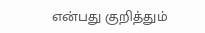என்பது குறித்தும்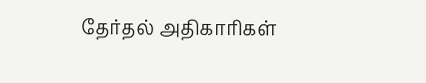தேர்தல் அதிகாரிகள்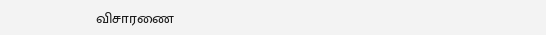விசாரணை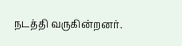நடத்தி வருகின்றனர்.